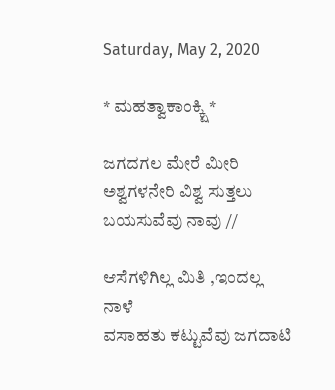Saturday, May 2, 2020

* ಮಹತ್ವಾಕಾಂಕ್ಕ್ಷಿ *

ಜಗದಗಲ ಮೇರೆ ಮೀರಿ
ಅಶ್ವಗಳನೇರಿ ವಿಶ್ವ ಸುತ್ತಲು
ಬಯಸುವೆವು ನಾವು //

ಆಸೆಗಳಿಗಿಲ್ಲ ಮಿತಿ ,ಇಂದಲ್ಲ ನಾಳೆ
ವಸಾಹತು ಕಟ್ಟುವೆವು ಜಗದಾಟಿ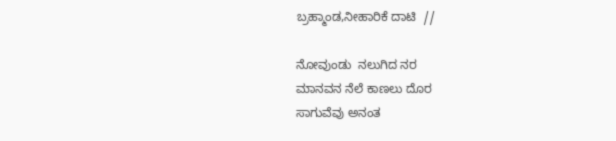ಬ್ರಹ್ಮಾಂಡ,ನೀಹಾರಿಕೆ ದಾಟಿ  //

ನೋವುಂಡು  ನಲುಗಿದ ನರ
ಮಾನವನ ನೆಲೆ ಕಾಣಲು ದೊರ
ಸಾಗುವೆವು ಅನಂತ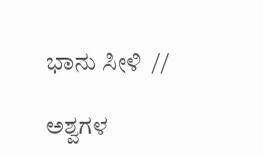ಭಾನು ಸೀಳಿ  //

ಅಶ್ವಗಳ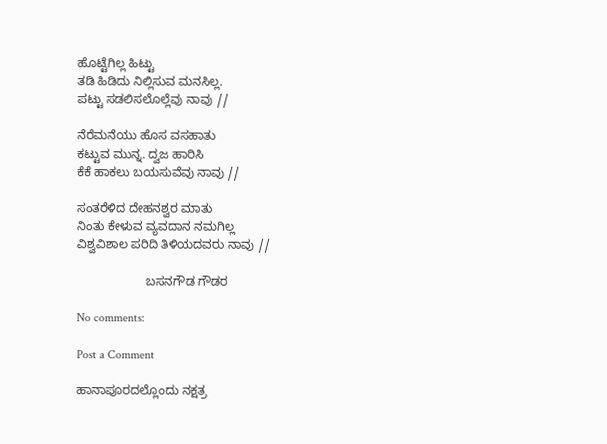ಹೊಟ್ಟೆಗಿಲ್ಲ ಹಿಟ್ಟು
ತಡಿ ಹಿಡಿದು ನಿಲ್ಲಿಸುವ ಮನಸಿಲ್ಲ.
ಪಟ್ಟು ಸಡಲಿಸಲೊಲ್ಲೆವು ನಾವು //

ನೆರೆಮನೆಯು ಹೊಸ ವಸಹಾತು
ಕಟ್ಟುವ ಮುನ್ನ. ದ್ವಜ ಹಾರಿಸಿ
ಕೆಕೆ ಹಾಕಲು ಬಯಸುವೆವು ನಾವು //

ಸಂತರೆಳಿದ ದೇಹನಶ್ವರ ಮಾತು
ನಿಂತು ಕೇಳುವ ವ್ಯವದಾನ ನಮಗಿಲ್ಲ
ವಿಶ್ವವಿಶಾಲ ಪರಿದಿ ತಿಳಿಯದವರು ನಾವು //

                    ಬಸನಗೌಡ ಗೌಡರ

No comments:

Post a Comment

ಹಾನಾಪೂರದಲ್ಲೊಂದು ನಕ್ಷತ್ರ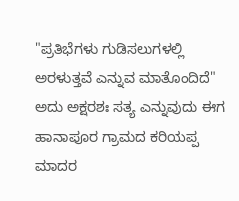"ಪ್ರತಿಭೆಗಳು ಗುಡಿಸಲುಗಳಲ್ಲಿ ಅರಳುತ್ತವೆ ಎನ್ನುವ ಮಾತೊಂದಿದೆ" ಅದು ಅಕ್ಷರಶಃ ಸತ್ಯ ಎನ್ನುವುದು ಈಗ  ಹಾನಾಪೂರ ಗ್ರಾಮದ ಕರಿಯಪ್ಪ ಮಾದರ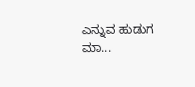ಎನ್ನುವ ಹುಡುಗ ಮಾ...